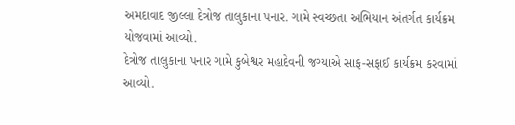અમદાવાદ જીલ્લા દેત્રોજ તાલુકાના પનાર. ગામે સ્વચ્છતા અભિયાન અંતર્ગત કાર્યક્રમ યોજવામાં આવ્યો.
દેત્રોજ તાલુકાના પનાર ગામે કુબેશ્વર મહાદેવની જગ્યાએ સાફ-સફાઈ કાર્યક્રમ કરવામાં આવ્યો.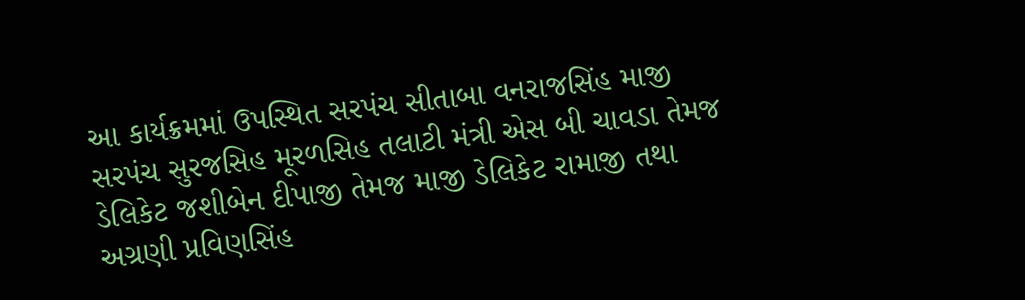આ કાર્યક્રમમાં ઉપસ્થિત સરપંચ સીતાબા વનરાજસિંહ માજી સરપંચ સુરજસિહ મૂરળસિહ તલાટી મંત્રી એસ બી ચાવડા તેમજ ડેલિકેટ જશીબેન દીપાજી તેમજ માજી ડેલિકેટ રામાજી તથા અગ્રણી પ્રવિણસિંહ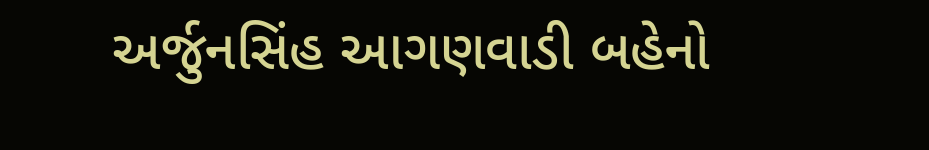અર્જુનસિંહ આગણવાડી બહેનો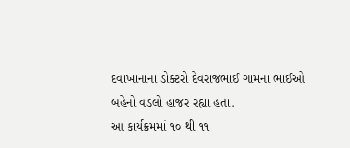દવાખાનાના ડોક્ટરો દેવરાજભાઈ ગામના ભાઈઓ બહેનો વડલો હાજર રહ્યા હતા.
આ કાર્યક્રમમાં ૧૦ થી ૧૧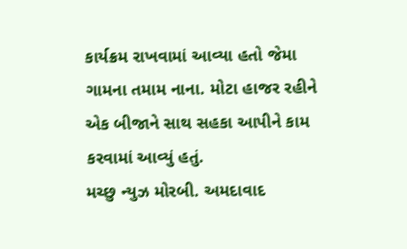કાર્યક્રમ રાખવામાં આવ્યા હતો જેમા ગામના તમામ નાના. મોટા હાજર રહીને એક બીજાને સાથ સહકા આપીને કામ કરવામાં આવ્યું હતું.
મચ્છુ ન્યુઝ મોરબી. અમદાવાદ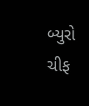બ્યુરો ચીફ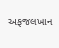અફજલખાન